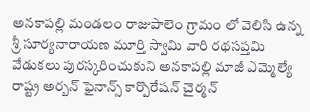అనకాపల్లి మండలం రాజుపాలెం గ్రామం లో వెలిసి ఉన్న శ్రీ సూర్యనారాయణ మూర్తి స్వామి వారి రథసప్తమి వేడుకలు పురస్కరించుకుని అనకాపల్లి మాజీ ఎమ్మెల్యే రాష్ట్ర అర్బన్ ఫైనాన్స్ కార్పొరేషన్ చైర్మన్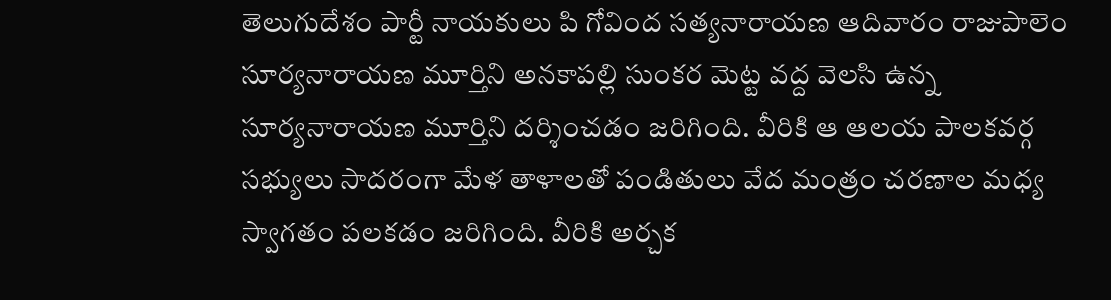తెలుగుదేశం పార్టీ నాయకులు పి గోవింద సత్యనారాయణ ఆదివారం రాజుపాలెం సూర్యనారాయణ మూర్తిని అనకాపల్లి సుంకర మెట్ట వద్ద వెలసి ఉన్న సూర్యనారాయణ మూర్తిని దర్శించడం జరిగింది. వీరికి ఆ ఆలయ పాలకవర్గ సభ్యులు సాదరంగా మేళ తాళాలతో పండితులు వేద మంత్రం చరణాల మధ్య స్వాగతం పలకడం జరిగింది. వీరికి అర్చక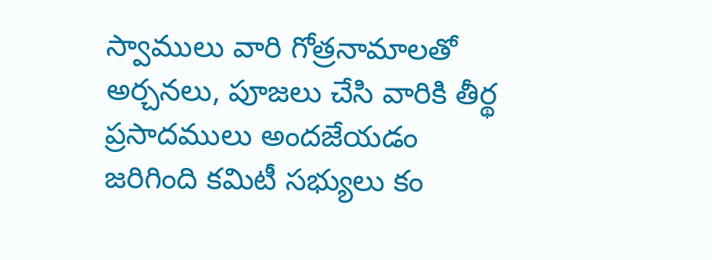స్వాములు వారి గోత్రనామాలతో అర్చనలు, పూజలు చేసి వారికి తీర్థ ప్రసాదములు అందజేయడం జరిగింది కమిటీ సభ్యులు కం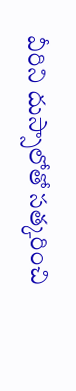వీరిని దుస్సాలోతో సత్కరించి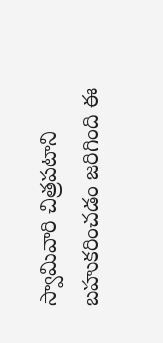స్వామివారి చిత్రపటాని బహుకరించడం జరిగింది ఈ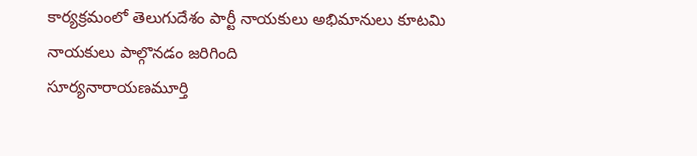కార్యక్రమంలో తెలుగుదేశం పార్టీ నాయకులు అభిమానులు కూటమి నాయకులు పాల్గొనడం జరిగింది
సూర్యనారాయణమూర్తి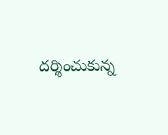దర్శించుకున్న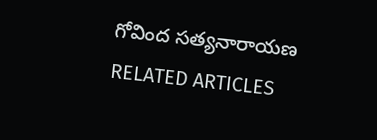గోవింద సత్యనారాయణ
RELATED ARTICLES